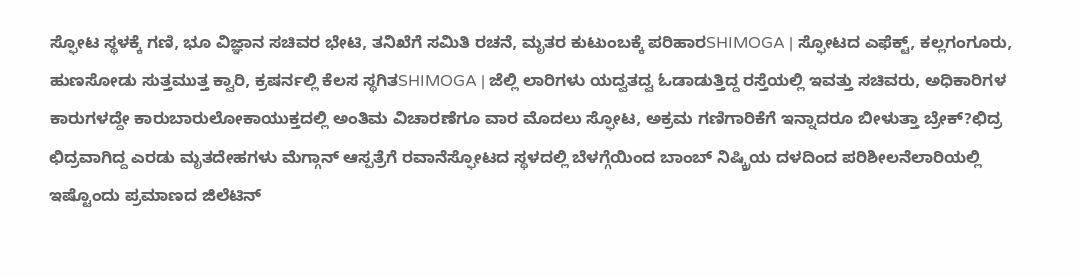ಸ್ಫೋಟ ಸ್ಥಳಕ್ಕೆ ಗಣಿ, ಭೂ ವಿಜ್ಞಾನ ಸಚಿವರ ಭೇಟಿ, ತನಿಖೆಗೆ ಸಮಿತಿ ರಚನೆ, ಮೃತರ ಕುಟುಂಬಕ್ಕೆ ಪರಿಹಾರSHIMOGA | ಸ್ಫೋಟದ ಎಫೆಕ್ಟ್, ಕಲ್ಲಗಂಗೂರು, ಹುಣಸೋಡು ಸುತ್ತಮುತ್ತ ಕ್ವಾರಿ, ಕ್ರಷರ್ನಲ್ಲಿ ಕೆಲಸ ಸ್ಥಗಿತSHIMOGA | ಜೆಲ್ಲಿ ಲಾರಿಗಳು ಯದ್ವತದ್ವ ಓಡಾಡುತ್ತಿದ್ದ ರಸ್ತೆಯಲ್ಲಿ ಇವತ್ತು ಸಚಿವರು, ಅಧಿಕಾರಿಗಳ ಕಾರುಗಳದ್ದೇ ಕಾರುಬಾರುಲೋಕಾಯುಕ್ತದಲ್ಲಿ ಅಂತಿಮ ವಿಚಾರಣೆಗೂ ವಾರ ಮೊದಲು ಸ್ಫೋಟ, ಅಕ್ರಮ ಗಣಿಗಾರಿಕೆಗೆ ಇನ್ನಾದರೂ ಬೀಳುತ್ತಾ ಬ್ರೇಕ್?ಛಿದ್ರ ಛಿದ್ರವಾಗಿದ್ದ ಎರಡು ಮೃತದೇಹಗಳು ಮೆಗ್ಗಾನ್ ಆಸ್ಪತ್ರೆಗೆ ರವಾನೆಸ್ಫೋಟದ ಸ್ಥಳದಲ್ಲಿ ಬೆಳಗ್ಗೆಯಿಂದ ಬಾಂಬ್ ನಿಷ್ಕ್ರಿಯ ದಳದಿಂದ ಪರಿಶೀಲನೆಲಾರಿಯಲ್ಲಿ ಇಷ್ಟೊಂದು ಪ್ರಮಾಣದ ಜಿಲೆಟಿನ್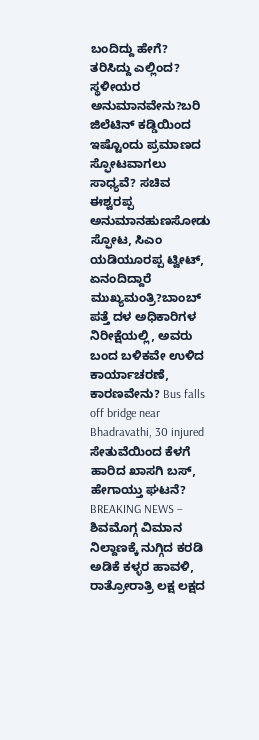ಬಂದಿದ್ದು ಹೇಗೆ? ತರಿಸಿದ್ದು ಎಲ್ಲಿಂದ? ಸ್ಥಳೀಯರ ಅನುಮಾನವೇನು?ಬರಿ ಜಿಲೆಟಿನ್ ಕಡ್ಡಿಯಿಂದ ಇಷ್ಟೊಂದು ಪ್ರಮಾಣದ ಸ್ಫೋಟವಾಗಲು ಸಾಧ್ಯವೆ? ಸಚಿವ ಈಶ್ವರಪ್ಪ ಅನುಮಾನಹುಣಸೋಡು ಸ್ಫೋಟ, ಸಿಎಂ ಯಡಿಯೂರಪ್ಪ ಟ್ವೀಟ್, ಏನಂದಿದ್ದಾರೆ ಮುಖ್ಯಮಂತ್ರಿ?ಬಾಂಬ್ ಪತ್ತೆ ದಳ ಅಧಿಕಾರಿಗಳ ನಿರೀಕ್ಷೆಯಲ್ಲಿ, ಅವರು ಬಂದ ಬಳಿಕವೇ ಉಳಿದ ಕಾರ್ಯಾಚರಣೆ, ಕಾರಣವೇನು? Bus falls off bridge near Bhadravathi, 30 injured ಸೇತುವೆಯಿಂದ ಕೆಳಗೆ ಹಾರಿದ ಖಾಸಗಿ ಬಸ್, ಹೇಗಾಯ್ತು ಘಟನೆ? BREAKING NEWS – ಶಿವಮೊಗ್ಗ ವಿಮಾನ ನಿಲ್ದಾಣಕ್ಕೆ ನುಗ್ಗಿದ ಕರಡಿ ಅಡಿಕೆ ಕಳ್ಳರ ಹಾವಳಿ, ರಾತ್ರೋರಾತ್ರಿ ಲಕ್ಷ ಲಕ್ಷದ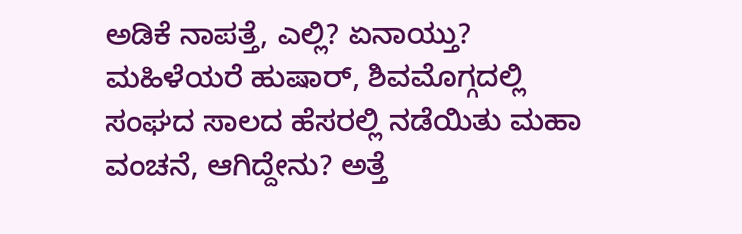ಅಡಿಕೆ ನಾಪತ್ತೆ, ಎಲ್ಲಿ? ಏನಾಯ್ತು? ಮಹಿಳೆಯರೆ ಹುಷಾರ್, ಶಿವಮೊಗ್ಗದಲ್ಲಿ ಸಂಘದ ಸಾಲದ ಹೆಸರಲ್ಲಿ ನಡೆಯಿತು ಮಹಾ ವಂಚನೆ, ಆಗಿದ್ದೇನು? ಅತ್ತೆ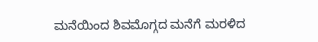ಮನೆಯಿಂದ ಶಿವಮೊಗ್ಗದ ಮನೆಗೆ ಮರಳಿದ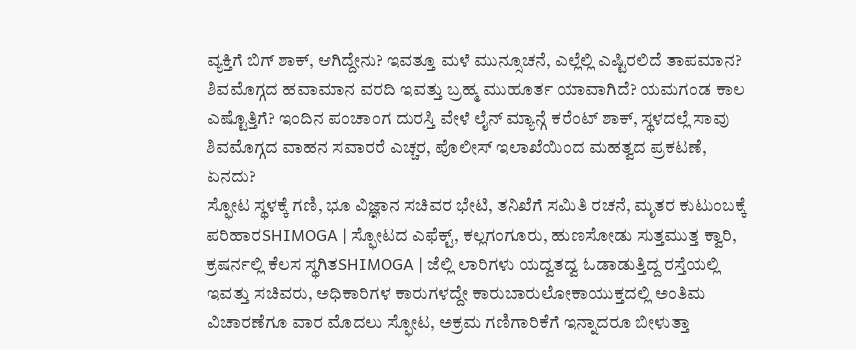ವ್ಯಕ್ತಿಗೆ ಬಿಗ್ ಶಾಕ್, ಆಗಿದ್ದೇನು? ಇವತ್ತೂ ಮಳೆ ಮುನ್ಸೂಚನೆ, ಎಲ್ಲೆಲ್ಲಿ ಎಷ್ಟಿರಲಿದೆ ತಾಪಮಾನ? ಶಿವಮೊಗ್ಗದ ಹವಾಮಾನ ವರದಿ ಇವತ್ತು ಬ್ರಹ್ಮ ಮುಹೂರ್ತ ಯಾವಾಗಿದೆ? ಯಮಗಂಡ ಕಾಲ ಎಷ್ಟೊತ್ತಿಗೆ? ಇಂದಿನ ಪಂಚಾಂಗ ದುರಸ್ತಿ ವೇಳೆ ಲೈನ್ ಮ್ಯಾನ್ಗೆ ಕರೆಂಟ್ ಶಾಕ್, ಸ್ಥಳದಲ್ಲೆ ಸಾವು ಶಿವಮೊಗ್ಗದ ವಾಹನ ಸವಾರರೆ ಎಚ್ಚರ, ಪೊಲೀಸ್ ಇಲಾಖೆಯಿಂದ ಮಹತ್ವದ ಪ್ರಕಟಣೆ, ಏನದು?
ಸ್ಫೋಟ ಸ್ಥಳಕ್ಕೆ ಗಣಿ, ಭೂ ವಿಜ್ಞಾನ ಸಚಿವರ ಭೇಟಿ, ತನಿಖೆಗೆ ಸಮಿತಿ ರಚನೆ, ಮೃತರ ಕುಟುಂಬಕ್ಕೆ ಪರಿಹಾರSHIMOGA | ಸ್ಫೋಟದ ಎಫೆಕ್ಟ್, ಕಲ್ಲಗಂಗೂರು, ಹುಣಸೋಡು ಸುತ್ತಮುತ್ತ ಕ್ವಾರಿ, ಕ್ರಷರ್ನಲ್ಲಿ ಕೆಲಸ ಸ್ಥಗಿತSHIMOGA | ಜೆಲ್ಲಿ ಲಾರಿಗಳು ಯದ್ವತದ್ವ ಓಡಾಡುತ್ತಿದ್ದ ರಸ್ತೆಯಲ್ಲಿ ಇವತ್ತು ಸಚಿವರು, ಅಧಿಕಾರಿಗಳ ಕಾರುಗಳದ್ದೇ ಕಾರುಬಾರುಲೋಕಾಯುಕ್ತದಲ್ಲಿ ಅಂತಿಮ ವಿಚಾರಣೆಗೂ ವಾರ ಮೊದಲು ಸ್ಫೋಟ, ಅಕ್ರಮ ಗಣಿಗಾರಿಕೆಗೆ ಇನ್ನಾದರೂ ಬೀಳುತ್ತಾ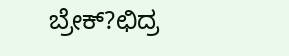ಬ್ರೇಕ್?ಛಿದ್ರ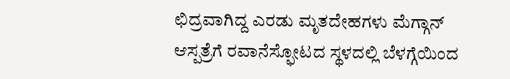ಛಿದ್ರವಾಗಿದ್ದ ಎರಡು ಮೃತದೇಹಗಳು ಮೆಗ್ಗಾನ್ ಆಸ್ಪತ್ರೆಗೆ ರವಾನೆಸ್ಫೋಟದ ಸ್ಥಳದಲ್ಲಿ ಬೆಳಗ್ಗೆಯಿಂದ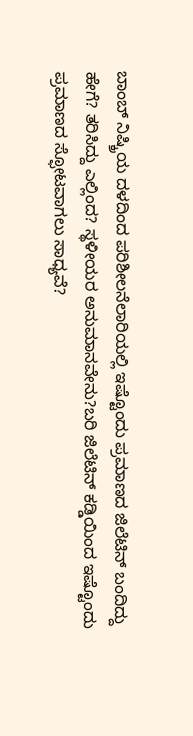ಬಾಂಬ್ ನಿಷ್ಕ್ರಿಯ ದಳದಿಂದ ಪರಿಶೀಲನೆಲಾರಿಯಲ್ಲಿ ಇಷ್ಟೊಂದು ಪ್ರಮಾಣದ ಜಿಲೆಟಿನ್ ಬಂದಿದ್ದು ಹೇಗೆ? ತರಿಸಿದ್ದು ಎಲ್ಲಿಂದ? ಸ್ಥಳೀಯರ ಅನುಮಾನವೇನು?ಬರಿ ಜಿಲೆಟಿನ್ ಕಡ್ಡಿಯಿಂದ ಇಷ್ಟೊಂದು ಪ್ರಮಾಣದ ಸ್ಫೋಟವಾಗಲು ಸಾಧ್ಯವೆ?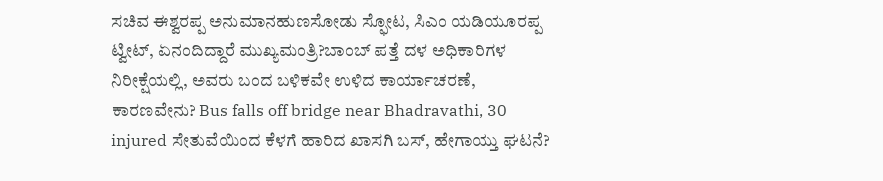ಸಚಿವ ಈಶ್ವರಪ್ಪ ಅನುಮಾನಹುಣಸೋಡು ಸ್ಫೋಟ, ಸಿಎಂ ಯಡಿಯೂರಪ್ಪ ಟ್ವೀಟ್, ಏನಂದಿದ್ದಾರೆ ಮುಖ್ಯಮಂತ್ರಿ?ಬಾಂಬ್ ಪತ್ತೆ ದಳ ಅಧಿಕಾರಿಗಳ ನಿರೀಕ್ಷೆಯಲ್ಲಿ, ಅವರು ಬಂದ ಬಳಿಕವೇ ಉಳಿದ ಕಾರ್ಯಾಚರಣೆ, ಕಾರಣವೇನು? Bus falls off bridge near Bhadravathi, 30 injured ಸೇತುವೆಯಿಂದ ಕೆಳಗೆ ಹಾರಿದ ಖಾಸಗಿ ಬಸ್, ಹೇಗಾಯ್ತು ಘಟನೆ?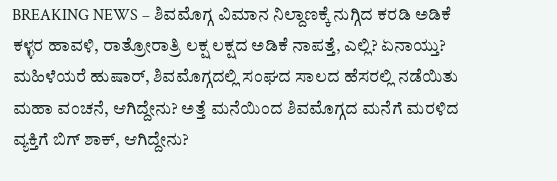BREAKING NEWS – ಶಿವಮೊಗ್ಗ ವಿಮಾನ ನಿಲ್ದಾಣಕ್ಕೆ ನುಗ್ಗಿದ ಕರಡಿ ಅಡಿಕೆ ಕಳ್ಳರ ಹಾವಳಿ, ರಾತ್ರೋರಾತ್ರಿ ಲಕ್ಷ ಲಕ್ಷದ ಅಡಿಕೆ ನಾಪತ್ತೆ, ಎಲ್ಲಿ? ಏನಾಯ್ತು? ಮಹಿಳೆಯರೆ ಹುಷಾರ್, ಶಿವಮೊಗ್ಗದಲ್ಲಿ ಸಂಘದ ಸಾಲದ ಹೆಸರಲ್ಲಿ ನಡೆಯಿತು ಮಹಾ ವಂಚನೆ, ಆಗಿದ್ದೇನು? ಅತ್ತೆ ಮನೆಯಿಂದ ಶಿವಮೊಗ್ಗದ ಮನೆಗೆ ಮರಳಿದ ವ್ಯಕ್ತಿಗೆ ಬಿಗ್ ಶಾಕ್, ಆಗಿದ್ದೇನು?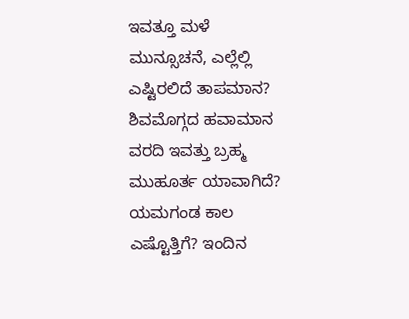ಇವತ್ತೂ ಮಳೆ ಮುನ್ಸೂಚನೆ, ಎಲ್ಲೆಲ್ಲಿ ಎಷ್ಟಿರಲಿದೆ ತಾಪಮಾನ? ಶಿವಮೊಗ್ಗದ ಹವಾಮಾನ ವರದಿ ಇವತ್ತು ಬ್ರಹ್ಮ ಮುಹೂರ್ತ ಯಾವಾಗಿದೆ? ಯಮಗಂಡ ಕಾಲ ಎಷ್ಟೊತ್ತಿಗೆ? ಇಂದಿನ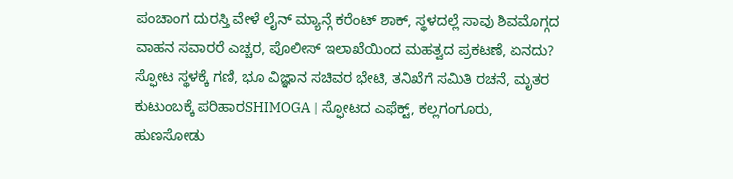ಪಂಚಾಂಗ ದುರಸ್ತಿ ವೇಳೆ ಲೈನ್ ಮ್ಯಾನ್ಗೆ ಕರೆಂಟ್ ಶಾಕ್, ಸ್ಥಳದಲ್ಲೆ ಸಾವು ಶಿವಮೊಗ್ಗದ ವಾಹನ ಸವಾರರೆ ಎಚ್ಚರ, ಪೊಲೀಸ್ ಇಲಾಖೆಯಿಂದ ಮಹತ್ವದ ಪ್ರಕಟಣೆ, ಏನದು?
ಸ್ಫೋಟ ಸ್ಥಳಕ್ಕೆ ಗಣಿ, ಭೂ ವಿಜ್ಞಾನ ಸಚಿವರ ಭೇಟಿ, ತನಿಖೆಗೆ ಸಮಿತಿ ರಚನೆ, ಮೃತರ ಕುಟುಂಬಕ್ಕೆ ಪರಿಹಾರSHIMOGA | ಸ್ಫೋಟದ ಎಫೆಕ್ಟ್, ಕಲ್ಲಗಂಗೂರು, ಹುಣಸೋಡು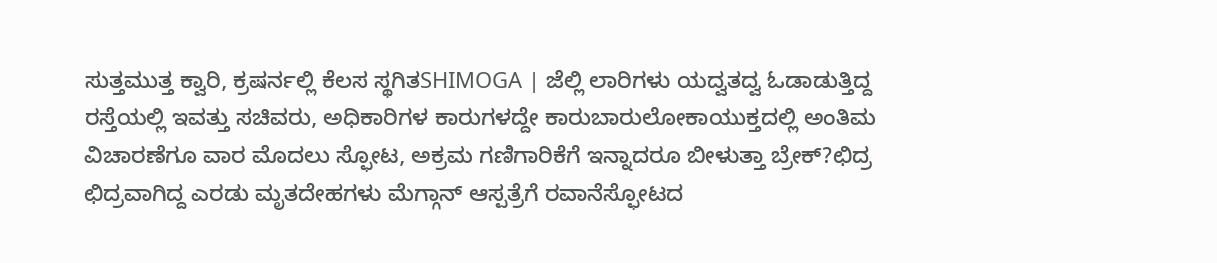ಸುತ್ತಮುತ್ತ ಕ್ವಾರಿ, ಕ್ರಷರ್ನಲ್ಲಿ ಕೆಲಸ ಸ್ಥಗಿತSHIMOGA | ಜೆಲ್ಲಿ ಲಾರಿಗಳು ಯದ್ವತದ್ವ ಓಡಾಡುತ್ತಿದ್ದ ರಸ್ತೆಯಲ್ಲಿ ಇವತ್ತು ಸಚಿವರು, ಅಧಿಕಾರಿಗಳ ಕಾರುಗಳದ್ದೇ ಕಾರುಬಾರುಲೋಕಾಯುಕ್ತದಲ್ಲಿ ಅಂತಿಮ ವಿಚಾರಣೆಗೂ ವಾರ ಮೊದಲು ಸ್ಫೋಟ, ಅಕ್ರಮ ಗಣಿಗಾರಿಕೆಗೆ ಇನ್ನಾದರೂ ಬೀಳುತ್ತಾ ಬ್ರೇಕ್?ಛಿದ್ರ ಛಿದ್ರವಾಗಿದ್ದ ಎರಡು ಮೃತದೇಹಗಳು ಮೆಗ್ಗಾನ್ ಆಸ್ಪತ್ರೆಗೆ ರವಾನೆಸ್ಫೋಟದ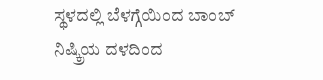ಸ್ಥಳದಲ್ಲಿ ಬೆಳಗ್ಗೆಯಿಂದ ಬಾಂಬ್ ನಿಷ್ಕ್ರಿಯ ದಳದಿಂದ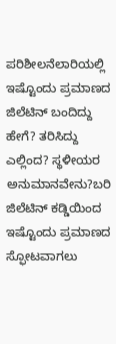ಪರಿಶೀಲನೆಲಾರಿಯಲ್ಲಿ ಇಷ್ಟೊಂದು ಪ್ರಮಾಣದ ಜಿಲೆಟಿನ್ ಬಂದಿದ್ದು ಹೇಗೆ? ತರಿಸಿದ್ದು ಎಲ್ಲಿಂದ? ಸ್ಥಳೀಯರ ಅನುಮಾನವೇನು?ಬರಿ ಜಿಲೆಟಿನ್ ಕಡ್ಡಿಯಿಂದ ಇಷ್ಟೊಂದು ಪ್ರಮಾಣದ ಸ್ಫೋಟವಾಗಲು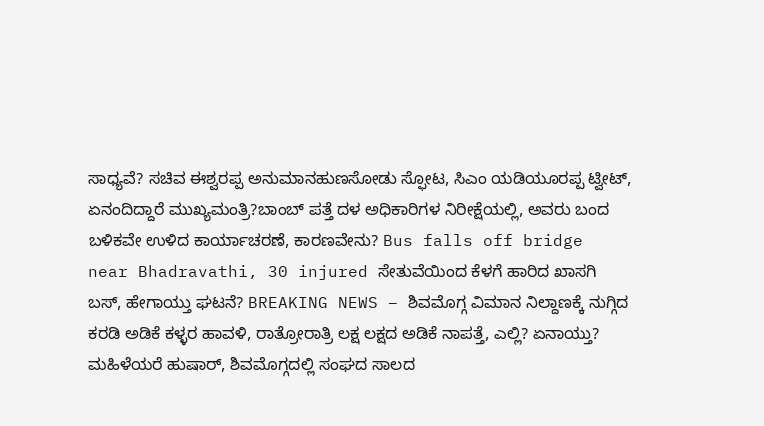ಸಾಧ್ಯವೆ? ಸಚಿವ ಈಶ್ವರಪ್ಪ ಅನುಮಾನಹುಣಸೋಡು ಸ್ಫೋಟ, ಸಿಎಂ ಯಡಿಯೂರಪ್ಪ ಟ್ವೀಟ್, ಏನಂದಿದ್ದಾರೆ ಮುಖ್ಯಮಂತ್ರಿ?ಬಾಂಬ್ ಪತ್ತೆ ದಳ ಅಧಿಕಾರಿಗಳ ನಿರೀಕ್ಷೆಯಲ್ಲಿ, ಅವರು ಬಂದ ಬಳಿಕವೇ ಉಳಿದ ಕಾರ್ಯಾಚರಣೆ, ಕಾರಣವೇನು? Bus falls off bridge near Bhadravathi, 30 injured ಸೇತುವೆಯಿಂದ ಕೆಳಗೆ ಹಾರಿದ ಖಾಸಗಿ ಬಸ್, ಹೇಗಾಯ್ತು ಘಟನೆ? BREAKING NEWS – ಶಿವಮೊಗ್ಗ ವಿಮಾನ ನಿಲ್ದಾಣಕ್ಕೆ ನುಗ್ಗಿದ ಕರಡಿ ಅಡಿಕೆ ಕಳ್ಳರ ಹಾವಳಿ, ರಾತ್ರೋರಾತ್ರಿ ಲಕ್ಷ ಲಕ್ಷದ ಅಡಿಕೆ ನಾಪತ್ತೆ, ಎಲ್ಲಿ? ಏನಾಯ್ತು? ಮಹಿಳೆಯರೆ ಹುಷಾರ್, ಶಿವಮೊಗ್ಗದಲ್ಲಿ ಸಂಘದ ಸಾಲದ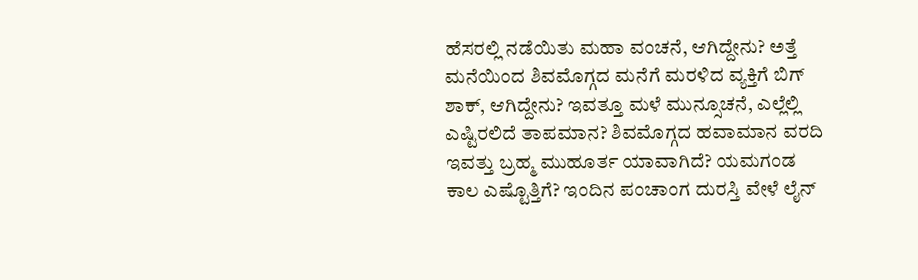ಹೆಸರಲ್ಲಿ ನಡೆಯಿತು ಮಹಾ ವಂಚನೆ, ಆಗಿದ್ದೇನು? ಅತ್ತೆ ಮನೆಯಿಂದ ಶಿವಮೊಗ್ಗದ ಮನೆಗೆ ಮರಳಿದ ವ್ಯಕ್ತಿಗೆ ಬಿಗ್ ಶಾಕ್, ಆಗಿದ್ದೇನು? ಇವತ್ತೂ ಮಳೆ ಮುನ್ಸೂಚನೆ, ಎಲ್ಲೆಲ್ಲಿ ಎಷ್ಟಿರಲಿದೆ ತಾಪಮಾನ? ಶಿವಮೊಗ್ಗದ ಹವಾಮಾನ ವರದಿ ಇವತ್ತು ಬ್ರಹ್ಮ ಮುಹೂರ್ತ ಯಾವಾಗಿದೆ? ಯಮಗಂಡ ಕಾಲ ಎಷ್ಟೊತ್ತಿಗೆ? ಇಂದಿನ ಪಂಚಾಂಗ ದುರಸ್ತಿ ವೇಳೆ ಲೈನ್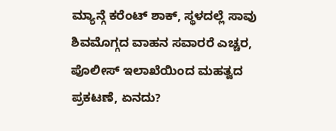ಮ್ಯಾನ್ಗೆ ಕರೆಂಟ್ ಶಾಕ್, ಸ್ಥಳದಲ್ಲೆ ಸಾವು ಶಿವಮೊಗ್ಗದ ವಾಹನ ಸವಾರರೆ ಎಚ್ಚರ, ಪೊಲೀಸ್ ಇಲಾಖೆಯಿಂದ ಮಹತ್ವದ ಪ್ರಕಟಣೆ, ಏನದು?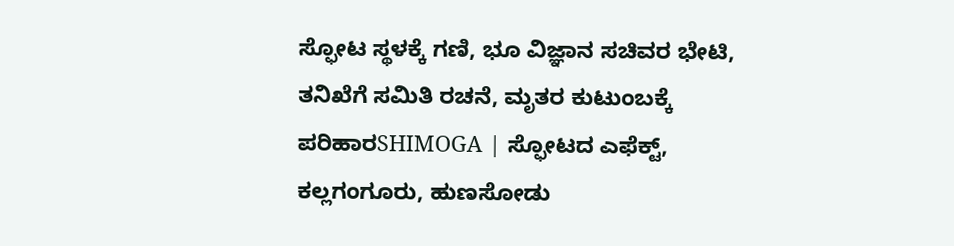ಸ್ಫೋಟ ಸ್ಥಳಕ್ಕೆ ಗಣಿ, ಭೂ ವಿಜ್ಞಾನ ಸಚಿವರ ಭೇಟಿ, ತನಿಖೆಗೆ ಸಮಿತಿ ರಚನೆ, ಮೃತರ ಕುಟುಂಬಕ್ಕೆ ಪರಿಹಾರSHIMOGA | ಸ್ಫೋಟದ ಎಫೆಕ್ಟ್, ಕಲ್ಲಗಂಗೂರು, ಹುಣಸೋಡು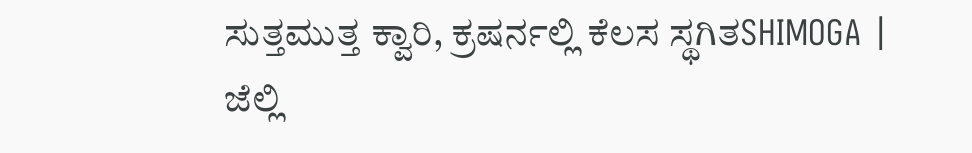ಸುತ್ತಮುತ್ತ ಕ್ವಾರಿ, ಕ್ರಷರ್ನಲ್ಲಿ ಕೆಲಸ ಸ್ಥಗಿತSHIMOGA | ಜೆಲ್ಲಿ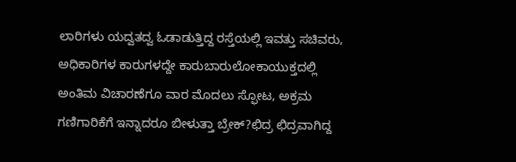ಲಾರಿಗಳು ಯದ್ವತದ್ವ ಓಡಾಡುತ್ತಿದ್ದ ರಸ್ತೆಯಲ್ಲಿ ಇವತ್ತು ಸಚಿವರು, ಅಧಿಕಾರಿಗಳ ಕಾರುಗಳದ್ದೇ ಕಾರುಬಾರುಲೋಕಾಯುಕ್ತದಲ್ಲಿ ಅಂತಿಮ ವಿಚಾರಣೆಗೂ ವಾರ ಮೊದಲು ಸ್ಫೋಟ, ಅಕ್ರಮ ಗಣಿಗಾರಿಕೆಗೆ ಇನ್ನಾದರೂ ಬೀಳುತ್ತಾ ಬ್ರೇಕ್?ಛಿದ್ರ ಛಿದ್ರವಾಗಿದ್ದ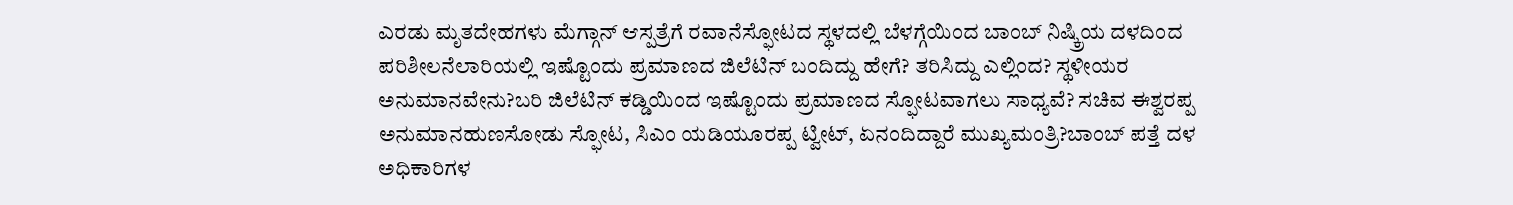ಎರಡು ಮೃತದೇಹಗಳು ಮೆಗ್ಗಾನ್ ಆಸ್ಪತ್ರೆಗೆ ರವಾನೆಸ್ಫೋಟದ ಸ್ಥಳದಲ್ಲಿ ಬೆಳಗ್ಗೆಯಿಂದ ಬಾಂಬ್ ನಿಷ್ಕ್ರಿಯ ದಳದಿಂದ ಪರಿಶೀಲನೆಲಾರಿಯಲ್ಲಿ ಇಷ್ಟೊಂದು ಪ್ರಮಾಣದ ಜಿಲೆಟಿನ್ ಬಂದಿದ್ದು ಹೇಗೆ? ತರಿಸಿದ್ದು ಎಲ್ಲಿಂದ? ಸ್ಥಳೀಯರ ಅನುಮಾನವೇನು?ಬರಿ ಜಿಲೆಟಿನ್ ಕಡ್ಡಿಯಿಂದ ಇಷ್ಟೊಂದು ಪ್ರಮಾಣದ ಸ್ಫೋಟವಾಗಲು ಸಾಧ್ಯವೆ? ಸಚಿವ ಈಶ್ವರಪ್ಪ ಅನುಮಾನಹುಣಸೋಡು ಸ್ಫೋಟ, ಸಿಎಂ ಯಡಿಯೂರಪ್ಪ ಟ್ವೀಟ್, ಏನಂದಿದ್ದಾರೆ ಮುಖ್ಯಮಂತ್ರಿ?ಬಾಂಬ್ ಪತ್ತೆ ದಳ ಅಧಿಕಾರಿಗಳ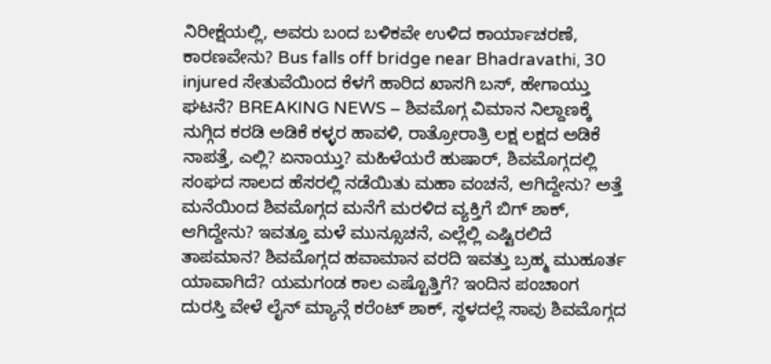ನಿರೀಕ್ಷೆಯಲ್ಲಿ, ಅವರು ಬಂದ ಬಳಿಕವೇ ಉಳಿದ ಕಾರ್ಯಾಚರಣೆ, ಕಾರಣವೇನು? Bus falls off bridge near Bhadravathi, 30 injured ಸೇತುವೆಯಿಂದ ಕೆಳಗೆ ಹಾರಿದ ಖಾಸಗಿ ಬಸ್, ಹೇಗಾಯ್ತು ಘಟನೆ? BREAKING NEWS – ಶಿವಮೊಗ್ಗ ವಿಮಾನ ನಿಲ್ದಾಣಕ್ಕೆ ನುಗ್ಗಿದ ಕರಡಿ ಅಡಿಕೆ ಕಳ್ಳರ ಹಾವಳಿ, ರಾತ್ರೋರಾತ್ರಿ ಲಕ್ಷ ಲಕ್ಷದ ಅಡಿಕೆ ನಾಪತ್ತೆ, ಎಲ್ಲಿ? ಏನಾಯ್ತು? ಮಹಿಳೆಯರೆ ಹುಷಾರ್, ಶಿವಮೊಗ್ಗದಲ್ಲಿ ಸಂಘದ ಸಾಲದ ಹೆಸರಲ್ಲಿ ನಡೆಯಿತು ಮಹಾ ವಂಚನೆ, ಆಗಿದ್ದೇನು? ಅತ್ತೆ ಮನೆಯಿಂದ ಶಿವಮೊಗ್ಗದ ಮನೆಗೆ ಮರಳಿದ ವ್ಯಕ್ತಿಗೆ ಬಿಗ್ ಶಾಕ್, ಆಗಿದ್ದೇನು? ಇವತ್ತೂ ಮಳೆ ಮುನ್ಸೂಚನೆ, ಎಲ್ಲೆಲ್ಲಿ ಎಷ್ಟಿರಲಿದೆ ತಾಪಮಾನ? ಶಿವಮೊಗ್ಗದ ಹವಾಮಾನ ವರದಿ ಇವತ್ತು ಬ್ರಹ್ಮ ಮುಹೂರ್ತ ಯಾವಾಗಿದೆ? ಯಮಗಂಡ ಕಾಲ ಎಷ್ಟೊತ್ತಿಗೆ? ಇಂದಿನ ಪಂಚಾಂಗ ದುರಸ್ತಿ ವೇಳೆ ಲೈನ್ ಮ್ಯಾನ್ಗೆ ಕರೆಂಟ್ ಶಾಕ್, ಸ್ಥಳದಲ್ಲೆ ಸಾವು ಶಿವಮೊಗ್ಗದ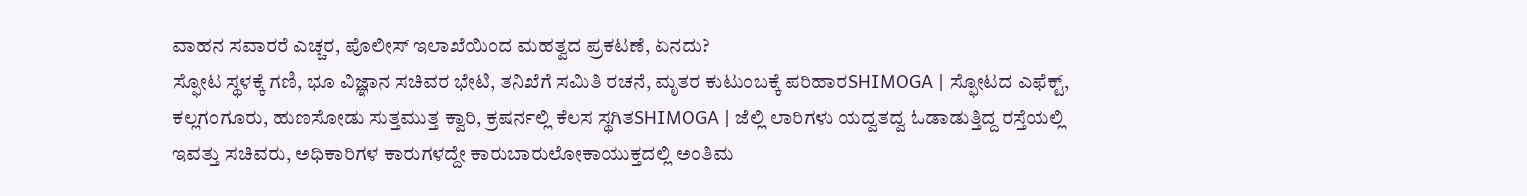ವಾಹನ ಸವಾರರೆ ಎಚ್ಚರ, ಪೊಲೀಸ್ ಇಲಾಖೆಯಿಂದ ಮಹತ್ವದ ಪ್ರಕಟಣೆ, ಏನದು?
ಸ್ಫೋಟ ಸ್ಥಳಕ್ಕೆ ಗಣಿ, ಭೂ ವಿಜ್ಞಾನ ಸಚಿವರ ಭೇಟಿ, ತನಿಖೆಗೆ ಸಮಿತಿ ರಚನೆ, ಮೃತರ ಕುಟುಂಬಕ್ಕೆ ಪರಿಹಾರSHIMOGA | ಸ್ಫೋಟದ ಎಫೆಕ್ಟ್, ಕಲ್ಲಗಂಗೂರು, ಹುಣಸೋಡು ಸುತ್ತಮುತ್ತ ಕ್ವಾರಿ, ಕ್ರಷರ್ನಲ್ಲಿ ಕೆಲಸ ಸ್ಥಗಿತSHIMOGA | ಜೆಲ್ಲಿ ಲಾರಿಗಳು ಯದ್ವತದ್ವ ಓಡಾಡುತ್ತಿದ್ದ ರಸ್ತೆಯಲ್ಲಿ ಇವತ್ತು ಸಚಿವರು, ಅಧಿಕಾರಿಗಳ ಕಾರುಗಳದ್ದೇ ಕಾರುಬಾರುಲೋಕಾಯುಕ್ತದಲ್ಲಿ ಅಂತಿಮ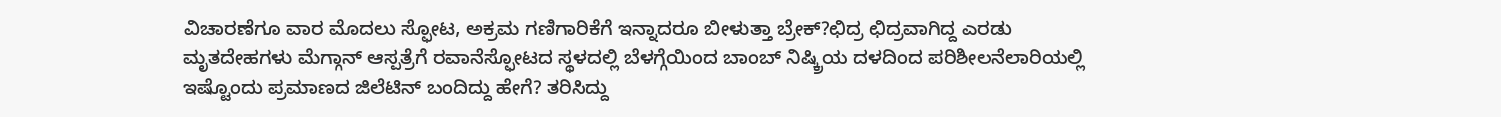ವಿಚಾರಣೆಗೂ ವಾರ ಮೊದಲು ಸ್ಫೋಟ, ಅಕ್ರಮ ಗಣಿಗಾರಿಕೆಗೆ ಇನ್ನಾದರೂ ಬೀಳುತ್ತಾ ಬ್ರೇಕ್?ಛಿದ್ರ ಛಿದ್ರವಾಗಿದ್ದ ಎರಡು ಮೃತದೇಹಗಳು ಮೆಗ್ಗಾನ್ ಆಸ್ಪತ್ರೆಗೆ ರವಾನೆಸ್ಫೋಟದ ಸ್ಥಳದಲ್ಲಿ ಬೆಳಗ್ಗೆಯಿಂದ ಬಾಂಬ್ ನಿಷ್ಕ್ರಿಯ ದಳದಿಂದ ಪರಿಶೀಲನೆಲಾರಿಯಲ್ಲಿ ಇಷ್ಟೊಂದು ಪ್ರಮಾಣದ ಜಿಲೆಟಿನ್ ಬಂದಿದ್ದು ಹೇಗೆ? ತರಿಸಿದ್ದು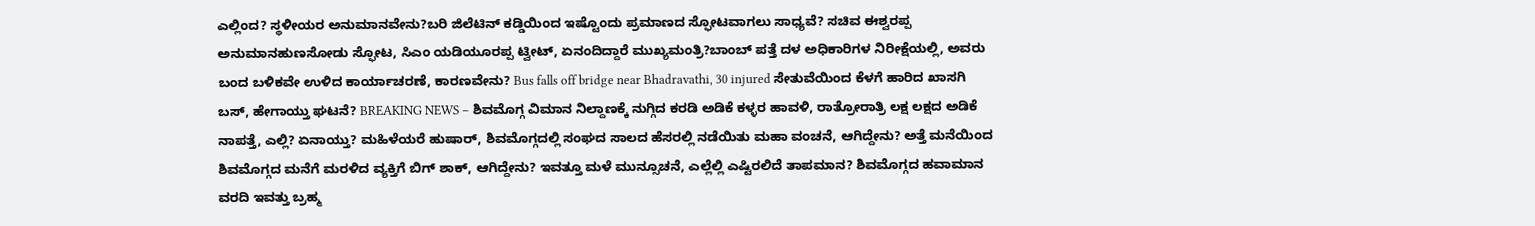ಎಲ್ಲಿಂದ? ಸ್ಥಳೀಯರ ಅನುಮಾನವೇನು?ಬರಿ ಜಿಲೆಟಿನ್ ಕಡ್ಡಿಯಿಂದ ಇಷ್ಟೊಂದು ಪ್ರಮಾಣದ ಸ್ಫೋಟವಾಗಲು ಸಾಧ್ಯವೆ? ಸಚಿವ ಈಶ್ವರಪ್ಪ ಅನುಮಾನಹುಣಸೋಡು ಸ್ಫೋಟ, ಸಿಎಂ ಯಡಿಯೂರಪ್ಪ ಟ್ವೀಟ್, ಏನಂದಿದ್ದಾರೆ ಮುಖ್ಯಮಂತ್ರಿ?ಬಾಂಬ್ ಪತ್ತೆ ದಳ ಅಧಿಕಾರಿಗಳ ನಿರೀಕ್ಷೆಯಲ್ಲಿ, ಅವರು ಬಂದ ಬಳಿಕವೇ ಉಳಿದ ಕಾರ್ಯಾಚರಣೆ, ಕಾರಣವೇನು? Bus falls off bridge near Bhadravathi, 30 injured ಸೇತುವೆಯಿಂದ ಕೆಳಗೆ ಹಾರಿದ ಖಾಸಗಿ ಬಸ್, ಹೇಗಾಯ್ತು ಘಟನೆ? BREAKING NEWS – ಶಿವಮೊಗ್ಗ ವಿಮಾನ ನಿಲ್ದಾಣಕ್ಕೆ ನುಗ್ಗಿದ ಕರಡಿ ಅಡಿಕೆ ಕಳ್ಳರ ಹಾವಳಿ, ರಾತ್ರೋರಾತ್ರಿ ಲಕ್ಷ ಲಕ್ಷದ ಅಡಿಕೆ ನಾಪತ್ತೆ, ಎಲ್ಲಿ? ಏನಾಯ್ತು? ಮಹಿಳೆಯರೆ ಹುಷಾರ್, ಶಿವಮೊಗ್ಗದಲ್ಲಿ ಸಂಘದ ಸಾಲದ ಹೆಸರಲ್ಲಿ ನಡೆಯಿತು ಮಹಾ ವಂಚನೆ, ಆಗಿದ್ದೇನು? ಅತ್ತೆ ಮನೆಯಿಂದ ಶಿವಮೊಗ್ಗದ ಮನೆಗೆ ಮರಳಿದ ವ್ಯಕ್ತಿಗೆ ಬಿಗ್ ಶಾಕ್, ಆಗಿದ್ದೇನು? ಇವತ್ತೂ ಮಳೆ ಮುನ್ಸೂಚನೆ, ಎಲ್ಲೆಲ್ಲಿ ಎಷ್ಟಿರಲಿದೆ ತಾಪಮಾನ? ಶಿವಮೊಗ್ಗದ ಹವಾಮಾನ ವರದಿ ಇವತ್ತು ಬ್ರಹ್ಮ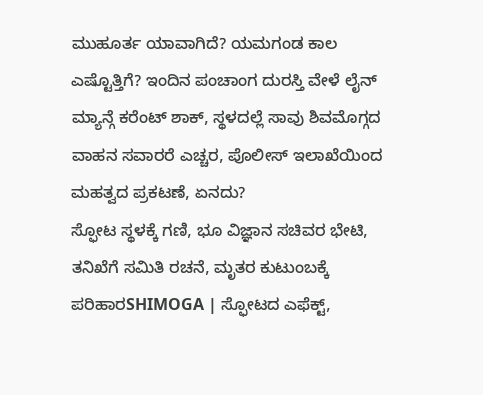ಮುಹೂರ್ತ ಯಾವಾಗಿದೆ? ಯಮಗಂಡ ಕಾಲ ಎಷ್ಟೊತ್ತಿಗೆ? ಇಂದಿನ ಪಂಚಾಂಗ ದುರಸ್ತಿ ವೇಳೆ ಲೈನ್ ಮ್ಯಾನ್ಗೆ ಕರೆಂಟ್ ಶಾಕ್, ಸ್ಥಳದಲ್ಲೆ ಸಾವು ಶಿವಮೊಗ್ಗದ ವಾಹನ ಸವಾರರೆ ಎಚ್ಚರ, ಪೊಲೀಸ್ ಇಲಾಖೆಯಿಂದ ಮಹತ್ವದ ಪ್ರಕಟಣೆ, ಏನದು?
ಸ್ಫೋಟ ಸ್ಥಳಕ್ಕೆ ಗಣಿ, ಭೂ ವಿಜ್ಞಾನ ಸಚಿವರ ಭೇಟಿ, ತನಿಖೆಗೆ ಸಮಿತಿ ರಚನೆ, ಮೃತರ ಕುಟುಂಬಕ್ಕೆ ಪರಿಹಾರSHIMOGA | ಸ್ಫೋಟದ ಎಫೆಕ್ಟ್,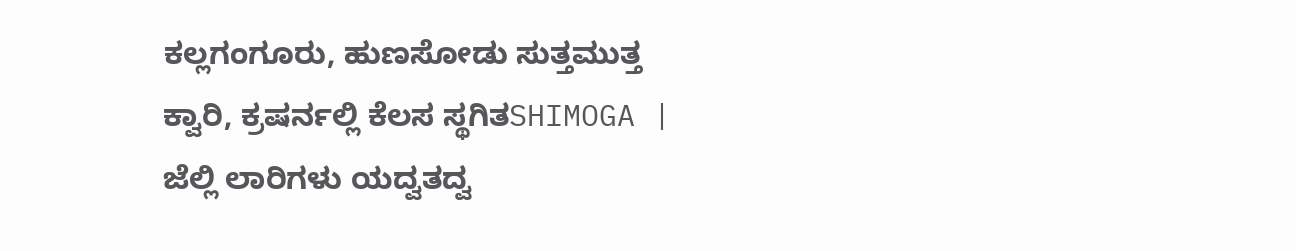ಕಲ್ಲಗಂಗೂರು, ಹುಣಸೋಡು ಸುತ್ತಮುತ್ತ ಕ್ವಾರಿ, ಕ್ರಷರ್ನಲ್ಲಿ ಕೆಲಸ ಸ್ಥಗಿತSHIMOGA | ಜೆಲ್ಲಿ ಲಾರಿಗಳು ಯದ್ವತದ್ವ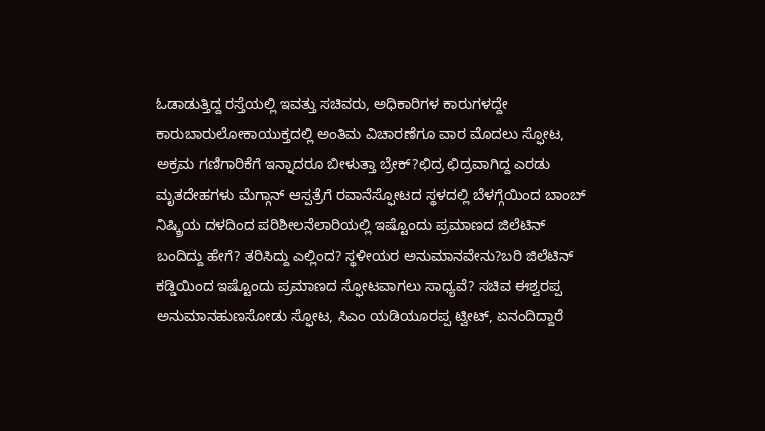ಓಡಾಡುತ್ತಿದ್ದ ರಸ್ತೆಯಲ್ಲಿ ಇವತ್ತು ಸಚಿವರು, ಅಧಿಕಾರಿಗಳ ಕಾರುಗಳದ್ದೇ ಕಾರುಬಾರುಲೋಕಾಯುಕ್ತದಲ್ಲಿ ಅಂತಿಮ ವಿಚಾರಣೆಗೂ ವಾರ ಮೊದಲು ಸ್ಫೋಟ, ಅಕ್ರಮ ಗಣಿಗಾರಿಕೆಗೆ ಇನ್ನಾದರೂ ಬೀಳುತ್ತಾ ಬ್ರೇಕ್?ಛಿದ್ರ ಛಿದ್ರವಾಗಿದ್ದ ಎರಡು ಮೃತದೇಹಗಳು ಮೆಗ್ಗಾನ್ ಆಸ್ಪತ್ರೆಗೆ ರವಾನೆಸ್ಫೋಟದ ಸ್ಥಳದಲ್ಲಿ ಬೆಳಗ್ಗೆಯಿಂದ ಬಾಂಬ್ ನಿಷ್ಕ್ರಿಯ ದಳದಿಂದ ಪರಿಶೀಲನೆಲಾರಿಯಲ್ಲಿ ಇಷ್ಟೊಂದು ಪ್ರಮಾಣದ ಜಿಲೆಟಿನ್ ಬಂದಿದ್ದು ಹೇಗೆ? ತರಿಸಿದ್ದು ಎಲ್ಲಿಂದ? ಸ್ಥಳೀಯರ ಅನುಮಾನವೇನು?ಬರಿ ಜಿಲೆಟಿನ್ ಕಡ್ಡಿಯಿಂದ ಇಷ್ಟೊಂದು ಪ್ರಮಾಣದ ಸ್ಫೋಟವಾಗಲು ಸಾಧ್ಯವೆ? ಸಚಿವ ಈಶ್ವರಪ್ಪ ಅನುಮಾನಹುಣಸೋಡು ಸ್ಫೋಟ, ಸಿಎಂ ಯಡಿಯೂರಪ್ಪ ಟ್ವೀಟ್, ಏನಂದಿದ್ದಾರೆ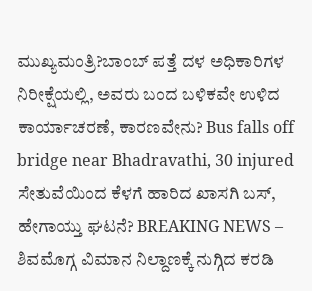ಮುಖ್ಯಮಂತ್ರಿ?ಬಾಂಬ್ ಪತ್ತೆ ದಳ ಅಧಿಕಾರಿಗಳ ನಿರೀಕ್ಷೆಯಲ್ಲಿ, ಅವರು ಬಂದ ಬಳಿಕವೇ ಉಳಿದ ಕಾರ್ಯಾಚರಣೆ, ಕಾರಣವೇನು? Bus falls off bridge near Bhadravathi, 30 injured ಸೇತುವೆಯಿಂದ ಕೆಳಗೆ ಹಾರಿದ ಖಾಸಗಿ ಬಸ್, ಹೇಗಾಯ್ತು ಘಟನೆ? BREAKING NEWS – ಶಿವಮೊಗ್ಗ ವಿಮಾನ ನಿಲ್ದಾಣಕ್ಕೆ ನುಗ್ಗಿದ ಕರಡಿ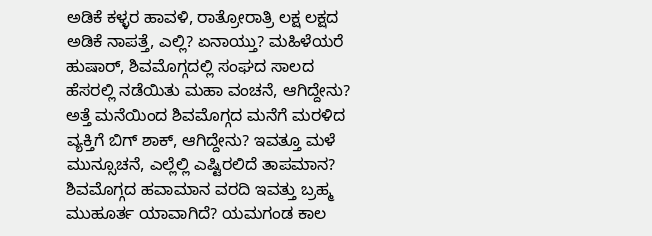ಅಡಿಕೆ ಕಳ್ಳರ ಹಾವಳಿ, ರಾತ್ರೋರಾತ್ರಿ ಲಕ್ಷ ಲಕ್ಷದ ಅಡಿಕೆ ನಾಪತ್ತೆ, ಎಲ್ಲಿ? ಏನಾಯ್ತು? ಮಹಿಳೆಯರೆ ಹುಷಾರ್, ಶಿವಮೊಗ್ಗದಲ್ಲಿ ಸಂಘದ ಸಾಲದ ಹೆಸರಲ್ಲಿ ನಡೆಯಿತು ಮಹಾ ವಂಚನೆ, ಆಗಿದ್ದೇನು? ಅತ್ತೆ ಮನೆಯಿಂದ ಶಿವಮೊಗ್ಗದ ಮನೆಗೆ ಮರಳಿದ ವ್ಯಕ್ತಿಗೆ ಬಿಗ್ ಶಾಕ್, ಆಗಿದ್ದೇನು? ಇವತ್ತೂ ಮಳೆ ಮುನ್ಸೂಚನೆ, ಎಲ್ಲೆಲ್ಲಿ ಎಷ್ಟಿರಲಿದೆ ತಾಪಮಾನ? ಶಿವಮೊಗ್ಗದ ಹವಾಮಾನ ವರದಿ ಇವತ್ತು ಬ್ರಹ್ಮ ಮುಹೂರ್ತ ಯಾವಾಗಿದೆ? ಯಮಗಂಡ ಕಾಲ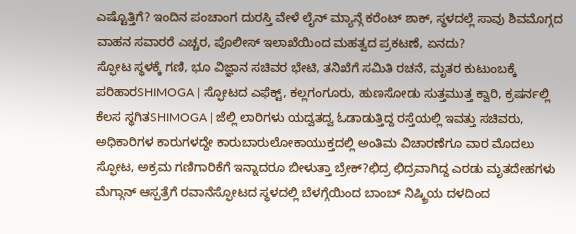ಎಷ್ಟೊತ್ತಿಗೆ? ಇಂದಿನ ಪಂಚಾಂಗ ದುರಸ್ತಿ ವೇಳೆ ಲೈನ್ ಮ್ಯಾನ್ಗೆ ಕರೆಂಟ್ ಶಾಕ್, ಸ್ಥಳದಲ್ಲೆ ಸಾವು ಶಿವಮೊಗ್ಗದ ವಾಹನ ಸವಾರರೆ ಎಚ್ಚರ, ಪೊಲೀಸ್ ಇಲಾಖೆಯಿಂದ ಮಹತ್ವದ ಪ್ರಕಟಣೆ, ಏನದು?
ಸ್ಫೋಟ ಸ್ಥಳಕ್ಕೆ ಗಣಿ, ಭೂ ವಿಜ್ಞಾನ ಸಚಿವರ ಭೇಟಿ, ತನಿಖೆಗೆ ಸಮಿತಿ ರಚನೆ, ಮೃತರ ಕುಟುಂಬಕ್ಕೆ ಪರಿಹಾರSHIMOGA | ಸ್ಫೋಟದ ಎಫೆಕ್ಟ್, ಕಲ್ಲಗಂಗೂರು, ಹುಣಸೋಡು ಸುತ್ತಮುತ್ತ ಕ್ವಾರಿ, ಕ್ರಷರ್ನಲ್ಲಿ ಕೆಲಸ ಸ್ಥಗಿತSHIMOGA | ಜೆಲ್ಲಿ ಲಾರಿಗಳು ಯದ್ವತದ್ವ ಓಡಾಡುತ್ತಿದ್ದ ರಸ್ತೆಯಲ್ಲಿ ಇವತ್ತು ಸಚಿವರು, ಅಧಿಕಾರಿಗಳ ಕಾರುಗಳದ್ದೇ ಕಾರುಬಾರುಲೋಕಾಯುಕ್ತದಲ್ಲಿ ಅಂತಿಮ ವಿಚಾರಣೆಗೂ ವಾರ ಮೊದಲು ಸ್ಫೋಟ, ಅಕ್ರಮ ಗಣಿಗಾರಿಕೆಗೆ ಇನ್ನಾದರೂ ಬೀಳುತ್ತಾ ಬ್ರೇಕ್?ಛಿದ್ರ ಛಿದ್ರವಾಗಿದ್ದ ಎರಡು ಮೃತದೇಹಗಳು ಮೆಗ್ಗಾನ್ ಆಸ್ಪತ್ರೆಗೆ ರವಾನೆಸ್ಫೋಟದ ಸ್ಥಳದಲ್ಲಿ ಬೆಳಗ್ಗೆಯಿಂದ ಬಾಂಬ್ ನಿಷ್ಕ್ರಿಯ ದಳದಿಂದ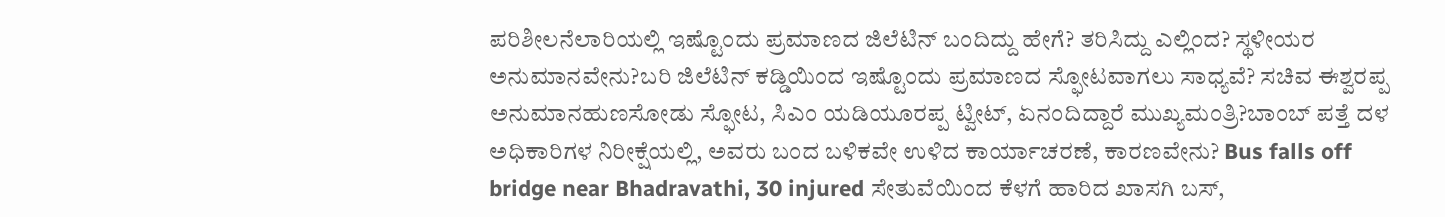ಪರಿಶೀಲನೆಲಾರಿಯಲ್ಲಿ ಇಷ್ಟೊಂದು ಪ್ರಮಾಣದ ಜಿಲೆಟಿನ್ ಬಂದಿದ್ದು ಹೇಗೆ? ತರಿಸಿದ್ದು ಎಲ್ಲಿಂದ? ಸ್ಥಳೀಯರ ಅನುಮಾನವೇನು?ಬರಿ ಜಿಲೆಟಿನ್ ಕಡ್ಡಿಯಿಂದ ಇಷ್ಟೊಂದು ಪ್ರಮಾಣದ ಸ್ಫೋಟವಾಗಲು ಸಾಧ್ಯವೆ? ಸಚಿವ ಈಶ್ವರಪ್ಪ ಅನುಮಾನಹುಣಸೋಡು ಸ್ಫೋಟ, ಸಿಎಂ ಯಡಿಯೂರಪ್ಪ ಟ್ವೀಟ್, ಏನಂದಿದ್ದಾರೆ ಮುಖ್ಯಮಂತ್ರಿ?ಬಾಂಬ್ ಪತ್ತೆ ದಳ ಅಧಿಕಾರಿಗಳ ನಿರೀಕ್ಷೆಯಲ್ಲಿ, ಅವರು ಬಂದ ಬಳಿಕವೇ ಉಳಿದ ಕಾರ್ಯಾಚರಣೆ, ಕಾರಣವೇನು? Bus falls off bridge near Bhadravathi, 30 injured ಸೇತುವೆಯಿಂದ ಕೆಳಗೆ ಹಾರಿದ ಖಾಸಗಿ ಬಸ್,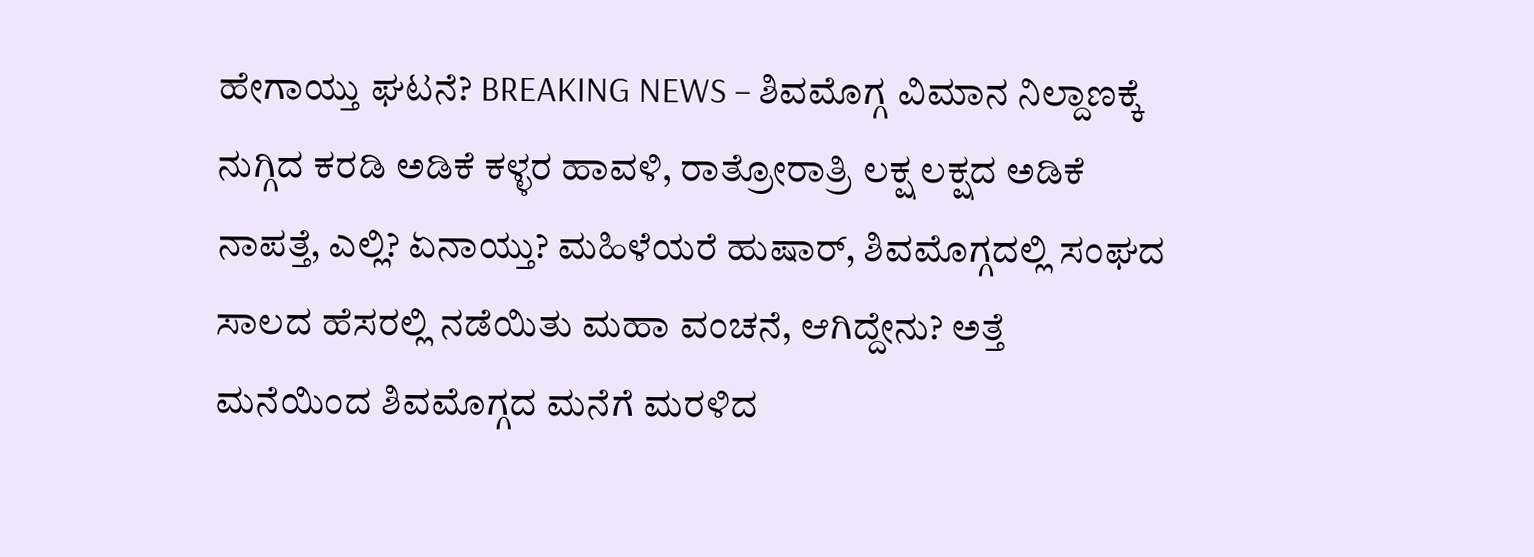ಹೇಗಾಯ್ತು ಘಟನೆ? BREAKING NEWS – ಶಿವಮೊಗ್ಗ ವಿಮಾನ ನಿಲ್ದಾಣಕ್ಕೆ ನುಗ್ಗಿದ ಕರಡಿ ಅಡಿಕೆ ಕಳ್ಳರ ಹಾವಳಿ, ರಾತ್ರೋರಾತ್ರಿ ಲಕ್ಷ ಲಕ್ಷದ ಅಡಿಕೆ ನಾಪತ್ತೆ, ಎಲ್ಲಿ? ಏನಾಯ್ತು? ಮಹಿಳೆಯರೆ ಹುಷಾರ್, ಶಿವಮೊಗ್ಗದಲ್ಲಿ ಸಂಘದ ಸಾಲದ ಹೆಸರಲ್ಲಿ ನಡೆಯಿತು ಮಹಾ ವಂಚನೆ, ಆಗಿದ್ದೇನು? ಅತ್ತೆ ಮನೆಯಿಂದ ಶಿವಮೊಗ್ಗದ ಮನೆಗೆ ಮರಳಿದ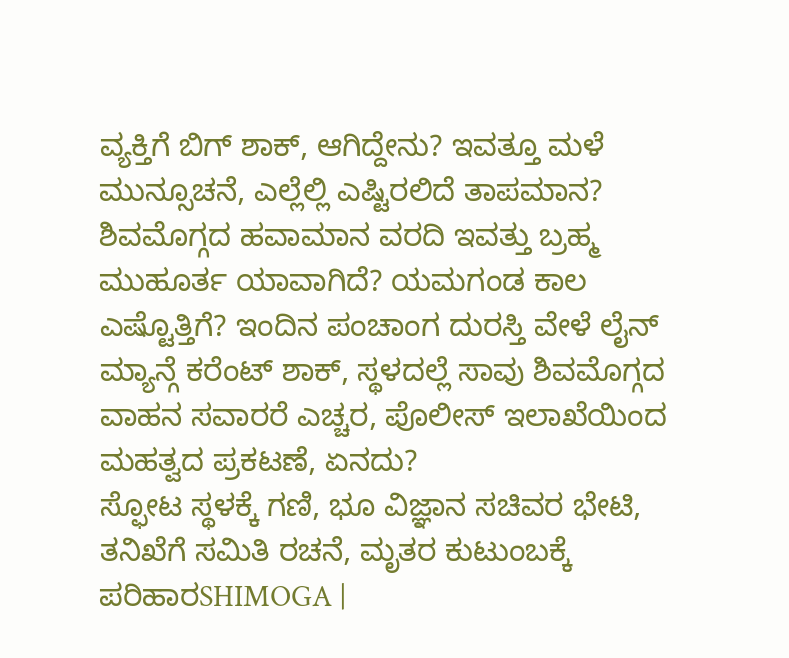ವ್ಯಕ್ತಿಗೆ ಬಿಗ್ ಶಾಕ್, ಆಗಿದ್ದೇನು? ಇವತ್ತೂ ಮಳೆ ಮುನ್ಸೂಚನೆ, ಎಲ್ಲೆಲ್ಲಿ ಎಷ್ಟಿರಲಿದೆ ತಾಪಮಾನ? ಶಿವಮೊಗ್ಗದ ಹವಾಮಾನ ವರದಿ ಇವತ್ತು ಬ್ರಹ್ಮ ಮುಹೂರ್ತ ಯಾವಾಗಿದೆ? ಯಮಗಂಡ ಕಾಲ ಎಷ್ಟೊತ್ತಿಗೆ? ಇಂದಿನ ಪಂಚಾಂಗ ದುರಸ್ತಿ ವೇಳೆ ಲೈನ್ ಮ್ಯಾನ್ಗೆ ಕರೆಂಟ್ ಶಾಕ್, ಸ್ಥಳದಲ್ಲೆ ಸಾವು ಶಿವಮೊಗ್ಗದ ವಾಹನ ಸವಾರರೆ ಎಚ್ಚರ, ಪೊಲೀಸ್ ಇಲಾಖೆಯಿಂದ ಮಹತ್ವದ ಪ್ರಕಟಣೆ, ಏನದು?
ಸ್ಫೋಟ ಸ್ಥಳಕ್ಕೆ ಗಣಿ, ಭೂ ವಿಜ್ಞಾನ ಸಚಿವರ ಭೇಟಿ, ತನಿಖೆಗೆ ಸಮಿತಿ ರಚನೆ, ಮೃತರ ಕುಟುಂಬಕ್ಕೆ ಪರಿಹಾರSHIMOGA |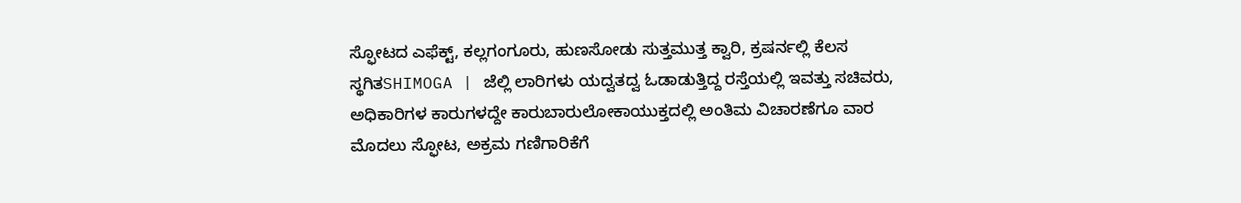ಸ್ಫೋಟದ ಎಫೆಕ್ಟ್, ಕಲ್ಲಗಂಗೂರು, ಹುಣಸೋಡು ಸುತ್ತಮುತ್ತ ಕ್ವಾರಿ, ಕ್ರಷರ್ನಲ್ಲಿ ಕೆಲಸ ಸ್ಥಗಿತSHIMOGA | ಜೆಲ್ಲಿ ಲಾರಿಗಳು ಯದ್ವತದ್ವ ಓಡಾಡುತ್ತಿದ್ದ ರಸ್ತೆಯಲ್ಲಿ ಇವತ್ತು ಸಚಿವರು, ಅಧಿಕಾರಿಗಳ ಕಾರುಗಳದ್ದೇ ಕಾರುಬಾರುಲೋಕಾಯುಕ್ತದಲ್ಲಿ ಅಂತಿಮ ವಿಚಾರಣೆಗೂ ವಾರ ಮೊದಲು ಸ್ಫೋಟ, ಅಕ್ರಮ ಗಣಿಗಾರಿಕೆಗೆ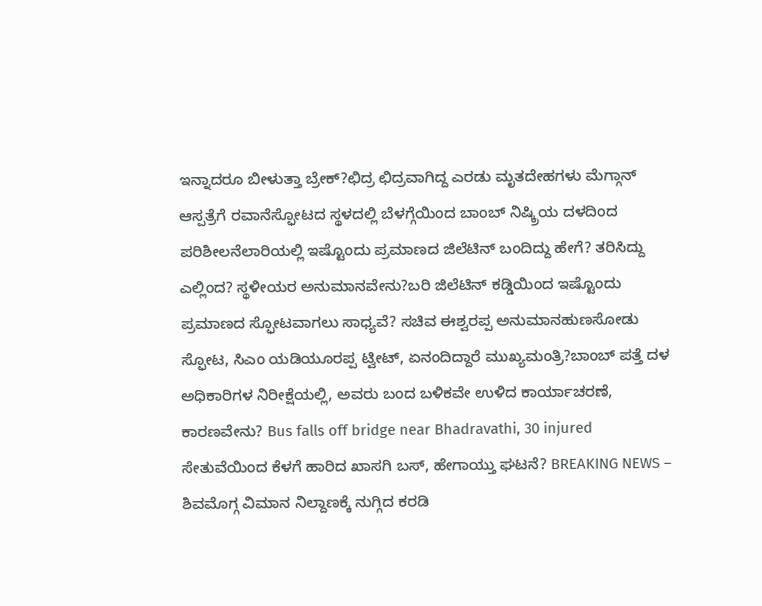ಇನ್ನಾದರೂ ಬೀಳುತ್ತಾ ಬ್ರೇಕ್?ಛಿದ್ರ ಛಿದ್ರವಾಗಿದ್ದ ಎರಡು ಮೃತದೇಹಗಳು ಮೆಗ್ಗಾನ್ ಆಸ್ಪತ್ರೆಗೆ ರವಾನೆಸ್ಫೋಟದ ಸ್ಥಳದಲ್ಲಿ ಬೆಳಗ್ಗೆಯಿಂದ ಬಾಂಬ್ ನಿಷ್ಕ್ರಿಯ ದಳದಿಂದ ಪರಿಶೀಲನೆಲಾರಿಯಲ್ಲಿ ಇಷ್ಟೊಂದು ಪ್ರಮಾಣದ ಜಿಲೆಟಿನ್ ಬಂದಿದ್ದು ಹೇಗೆ? ತರಿಸಿದ್ದು ಎಲ್ಲಿಂದ? ಸ್ಥಳೀಯರ ಅನುಮಾನವೇನು?ಬರಿ ಜಿಲೆಟಿನ್ ಕಡ್ಡಿಯಿಂದ ಇಷ್ಟೊಂದು ಪ್ರಮಾಣದ ಸ್ಫೋಟವಾಗಲು ಸಾಧ್ಯವೆ? ಸಚಿವ ಈಶ್ವರಪ್ಪ ಅನುಮಾನಹುಣಸೋಡು ಸ್ಫೋಟ, ಸಿಎಂ ಯಡಿಯೂರಪ್ಪ ಟ್ವೀಟ್, ಏನಂದಿದ್ದಾರೆ ಮುಖ್ಯಮಂತ್ರಿ?ಬಾಂಬ್ ಪತ್ತೆ ದಳ ಅಧಿಕಾರಿಗಳ ನಿರೀಕ್ಷೆಯಲ್ಲಿ, ಅವರು ಬಂದ ಬಳಿಕವೇ ಉಳಿದ ಕಾರ್ಯಾಚರಣೆ, ಕಾರಣವೇನು? Bus falls off bridge near Bhadravathi, 30 injured ಸೇತುವೆಯಿಂದ ಕೆಳಗೆ ಹಾರಿದ ಖಾಸಗಿ ಬಸ್, ಹೇಗಾಯ್ತು ಘಟನೆ? BREAKING NEWS – ಶಿವಮೊಗ್ಗ ವಿಮಾನ ನಿಲ್ದಾಣಕ್ಕೆ ನುಗ್ಗಿದ ಕರಡಿ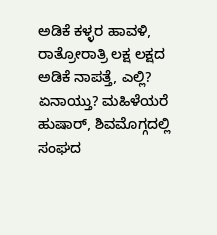ಅಡಿಕೆ ಕಳ್ಳರ ಹಾವಳಿ, ರಾತ್ರೋರಾತ್ರಿ ಲಕ್ಷ ಲಕ್ಷದ ಅಡಿಕೆ ನಾಪತ್ತೆ, ಎಲ್ಲಿ? ಏನಾಯ್ತು? ಮಹಿಳೆಯರೆ ಹುಷಾರ್, ಶಿವಮೊಗ್ಗದಲ್ಲಿ ಸಂಘದ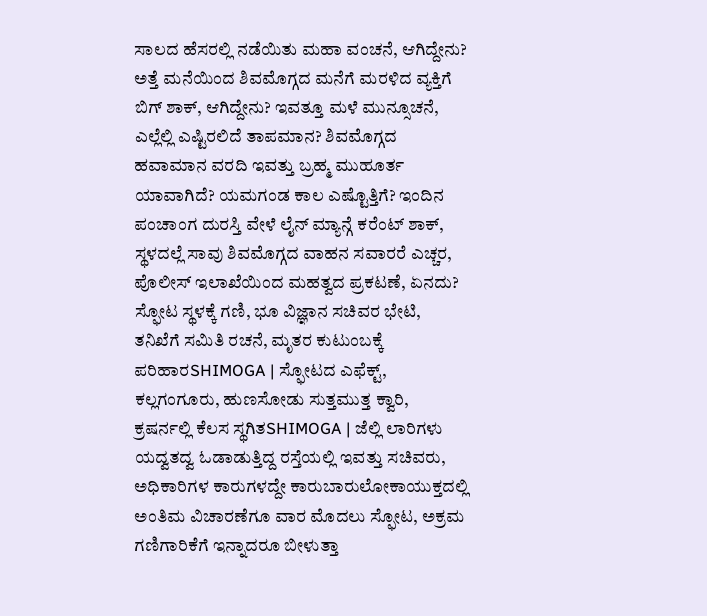ಸಾಲದ ಹೆಸರಲ್ಲಿ ನಡೆಯಿತು ಮಹಾ ವಂಚನೆ, ಆಗಿದ್ದೇನು? ಅತ್ತೆ ಮನೆಯಿಂದ ಶಿವಮೊಗ್ಗದ ಮನೆಗೆ ಮರಳಿದ ವ್ಯಕ್ತಿಗೆ ಬಿಗ್ ಶಾಕ್, ಆಗಿದ್ದೇನು? ಇವತ್ತೂ ಮಳೆ ಮುನ್ಸೂಚನೆ, ಎಲ್ಲೆಲ್ಲಿ ಎಷ್ಟಿರಲಿದೆ ತಾಪಮಾನ? ಶಿವಮೊಗ್ಗದ ಹವಾಮಾನ ವರದಿ ಇವತ್ತು ಬ್ರಹ್ಮ ಮುಹೂರ್ತ ಯಾವಾಗಿದೆ? ಯಮಗಂಡ ಕಾಲ ಎಷ್ಟೊತ್ತಿಗೆ? ಇಂದಿನ ಪಂಚಾಂಗ ದುರಸ್ತಿ ವೇಳೆ ಲೈನ್ ಮ್ಯಾನ್ಗೆ ಕರೆಂಟ್ ಶಾಕ್, ಸ್ಥಳದಲ್ಲೆ ಸಾವು ಶಿವಮೊಗ್ಗದ ವಾಹನ ಸವಾರರೆ ಎಚ್ಚರ, ಪೊಲೀಸ್ ಇಲಾಖೆಯಿಂದ ಮಹತ್ವದ ಪ್ರಕಟಣೆ, ಏನದು?
ಸ್ಫೋಟ ಸ್ಥಳಕ್ಕೆ ಗಣಿ, ಭೂ ವಿಜ್ಞಾನ ಸಚಿವರ ಭೇಟಿ, ತನಿಖೆಗೆ ಸಮಿತಿ ರಚನೆ, ಮೃತರ ಕುಟುಂಬಕ್ಕೆ ಪರಿಹಾರSHIMOGA | ಸ್ಫೋಟದ ಎಫೆಕ್ಟ್, ಕಲ್ಲಗಂಗೂರು, ಹುಣಸೋಡು ಸುತ್ತಮುತ್ತ ಕ್ವಾರಿ, ಕ್ರಷರ್ನಲ್ಲಿ ಕೆಲಸ ಸ್ಥಗಿತSHIMOGA | ಜೆಲ್ಲಿ ಲಾರಿಗಳು ಯದ್ವತದ್ವ ಓಡಾಡುತ್ತಿದ್ದ ರಸ್ತೆಯಲ್ಲಿ ಇವತ್ತು ಸಚಿವರು, ಅಧಿಕಾರಿಗಳ ಕಾರುಗಳದ್ದೇ ಕಾರುಬಾರುಲೋಕಾಯುಕ್ತದಲ್ಲಿ ಅಂತಿಮ ವಿಚಾರಣೆಗೂ ವಾರ ಮೊದಲು ಸ್ಫೋಟ, ಅಕ್ರಮ ಗಣಿಗಾರಿಕೆಗೆ ಇನ್ನಾದರೂ ಬೀಳುತ್ತಾ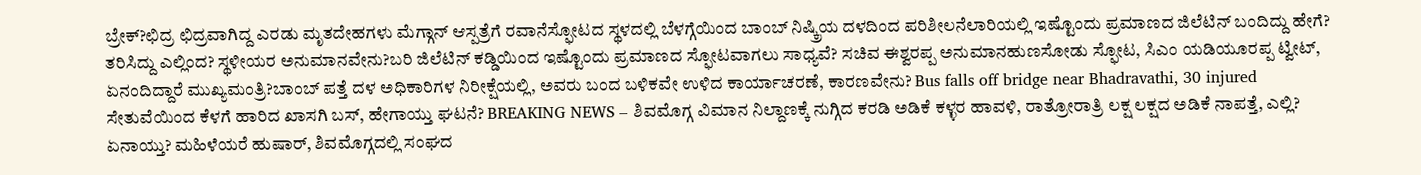ಬ್ರೇಕ್?ಛಿದ್ರ ಛಿದ್ರವಾಗಿದ್ದ ಎರಡು ಮೃತದೇಹಗಳು ಮೆಗ್ಗಾನ್ ಆಸ್ಪತ್ರೆಗೆ ರವಾನೆಸ್ಫೋಟದ ಸ್ಥಳದಲ್ಲಿ ಬೆಳಗ್ಗೆಯಿಂದ ಬಾಂಬ್ ನಿಷ್ಕ್ರಿಯ ದಳದಿಂದ ಪರಿಶೀಲನೆಲಾರಿಯಲ್ಲಿ ಇಷ್ಟೊಂದು ಪ್ರಮಾಣದ ಜಿಲೆಟಿನ್ ಬಂದಿದ್ದು ಹೇಗೆ? ತರಿಸಿದ್ದು ಎಲ್ಲಿಂದ? ಸ್ಥಳೀಯರ ಅನುಮಾನವೇನು?ಬರಿ ಜಿಲೆಟಿನ್ ಕಡ್ಡಿಯಿಂದ ಇಷ್ಟೊಂದು ಪ್ರಮಾಣದ ಸ್ಫೋಟವಾಗಲು ಸಾಧ್ಯವೆ? ಸಚಿವ ಈಶ್ವರಪ್ಪ ಅನುಮಾನಹುಣಸೋಡು ಸ್ಫೋಟ, ಸಿಎಂ ಯಡಿಯೂರಪ್ಪ ಟ್ವೀಟ್, ಏನಂದಿದ್ದಾರೆ ಮುಖ್ಯಮಂತ್ರಿ?ಬಾಂಬ್ ಪತ್ತೆ ದಳ ಅಧಿಕಾರಿಗಳ ನಿರೀಕ್ಷೆಯಲ್ಲಿ, ಅವರು ಬಂದ ಬಳಿಕವೇ ಉಳಿದ ಕಾರ್ಯಾಚರಣೆ, ಕಾರಣವೇನು? Bus falls off bridge near Bhadravathi, 30 injured ಸೇತುವೆಯಿಂದ ಕೆಳಗೆ ಹಾರಿದ ಖಾಸಗಿ ಬಸ್, ಹೇಗಾಯ್ತು ಘಟನೆ? BREAKING NEWS – ಶಿವಮೊಗ್ಗ ವಿಮಾನ ನಿಲ್ದಾಣಕ್ಕೆ ನುಗ್ಗಿದ ಕರಡಿ ಅಡಿಕೆ ಕಳ್ಳರ ಹಾವಳಿ, ರಾತ್ರೋರಾತ್ರಿ ಲಕ್ಷ ಲಕ್ಷದ ಅಡಿಕೆ ನಾಪತ್ತೆ, ಎಲ್ಲಿ? ಏನಾಯ್ತು? ಮಹಿಳೆಯರೆ ಹುಷಾರ್, ಶಿವಮೊಗ್ಗದಲ್ಲಿ ಸಂಘದ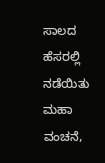ಸಾಲದ ಹೆಸರಲ್ಲಿ ನಡೆಯಿತು ಮಹಾ ವಂಚನೆ,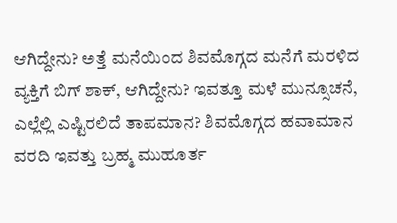ಆಗಿದ್ದೇನು? ಅತ್ತೆ ಮನೆಯಿಂದ ಶಿವಮೊಗ್ಗದ ಮನೆಗೆ ಮರಳಿದ ವ್ಯಕ್ತಿಗೆ ಬಿಗ್ ಶಾಕ್, ಆಗಿದ್ದೇನು? ಇವತ್ತೂ ಮಳೆ ಮುನ್ಸೂಚನೆ, ಎಲ್ಲೆಲ್ಲಿ ಎಷ್ಟಿರಲಿದೆ ತಾಪಮಾನ? ಶಿವಮೊಗ್ಗದ ಹವಾಮಾನ ವರದಿ ಇವತ್ತು ಬ್ರಹ್ಮ ಮುಹೂರ್ತ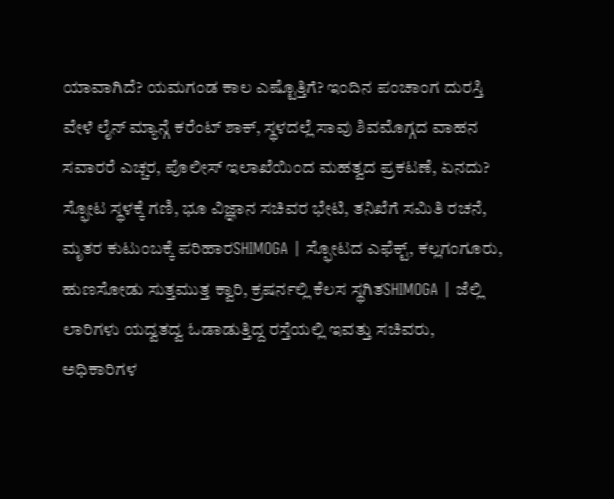ಯಾವಾಗಿದೆ? ಯಮಗಂಡ ಕಾಲ ಎಷ್ಟೊತ್ತಿಗೆ? ಇಂದಿನ ಪಂಚಾಂಗ ದುರಸ್ತಿ ವೇಳೆ ಲೈನ್ ಮ್ಯಾನ್ಗೆ ಕರೆಂಟ್ ಶಾಕ್, ಸ್ಥಳದಲ್ಲೆ ಸಾವು ಶಿವಮೊಗ್ಗದ ವಾಹನ ಸವಾರರೆ ಎಚ್ಚರ, ಪೊಲೀಸ್ ಇಲಾಖೆಯಿಂದ ಮಹತ್ವದ ಪ್ರಕಟಣೆ, ಏನದು?
ಸ್ಫೋಟ ಸ್ಥಳಕ್ಕೆ ಗಣಿ, ಭೂ ವಿಜ್ಞಾನ ಸಚಿವರ ಭೇಟಿ, ತನಿಖೆಗೆ ಸಮಿತಿ ರಚನೆ, ಮೃತರ ಕುಟುಂಬಕ್ಕೆ ಪರಿಹಾರSHIMOGA | ಸ್ಫೋಟದ ಎಫೆಕ್ಟ್, ಕಲ್ಲಗಂಗೂರು, ಹುಣಸೋಡು ಸುತ್ತಮುತ್ತ ಕ್ವಾರಿ, ಕ್ರಷರ್ನಲ್ಲಿ ಕೆಲಸ ಸ್ಥಗಿತSHIMOGA | ಜೆಲ್ಲಿ ಲಾರಿಗಳು ಯದ್ವತದ್ವ ಓಡಾಡುತ್ತಿದ್ದ ರಸ್ತೆಯಲ್ಲಿ ಇವತ್ತು ಸಚಿವರು, ಅಧಿಕಾರಿಗಳ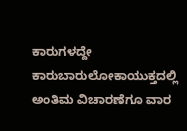ಕಾರುಗಳದ್ದೇ ಕಾರುಬಾರುಲೋಕಾಯುಕ್ತದಲ್ಲಿ ಅಂತಿಮ ವಿಚಾರಣೆಗೂ ವಾರ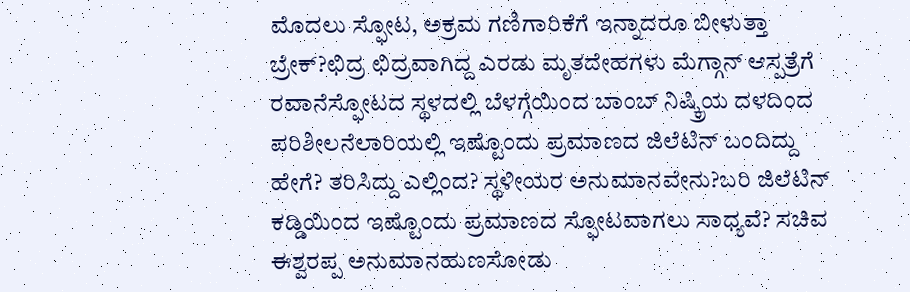ಮೊದಲು ಸ್ಫೋಟ, ಅಕ್ರಮ ಗಣಿಗಾರಿಕೆಗೆ ಇನ್ನಾದರೂ ಬೀಳುತ್ತಾ ಬ್ರೇಕ್?ಛಿದ್ರ ಛಿದ್ರವಾಗಿದ್ದ ಎರಡು ಮೃತದೇಹಗಳು ಮೆಗ್ಗಾನ್ ಆಸ್ಪತ್ರೆಗೆ ರವಾನೆಸ್ಫೋಟದ ಸ್ಥಳದಲ್ಲಿ ಬೆಳಗ್ಗೆಯಿಂದ ಬಾಂಬ್ ನಿಷ್ಕ್ರಿಯ ದಳದಿಂದ ಪರಿಶೀಲನೆಲಾರಿಯಲ್ಲಿ ಇಷ್ಟೊಂದು ಪ್ರಮಾಣದ ಜಿಲೆಟಿನ್ ಬಂದಿದ್ದು ಹೇಗೆ? ತರಿಸಿದ್ದು ಎಲ್ಲಿಂದ? ಸ್ಥಳೀಯರ ಅನುಮಾನವೇನು?ಬರಿ ಜಿಲೆಟಿನ್ ಕಡ್ಡಿಯಿಂದ ಇಷ್ಟೊಂದು ಪ್ರಮಾಣದ ಸ್ಫೋಟವಾಗಲು ಸಾಧ್ಯವೆ? ಸಚಿವ ಈಶ್ವರಪ್ಪ ಅನುಮಾನಹುಣಸೋಡು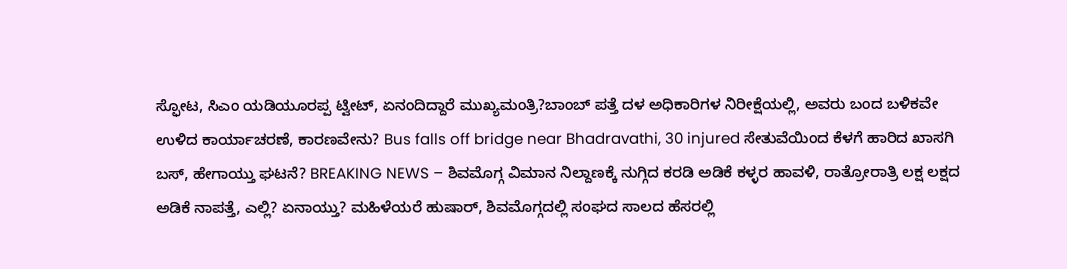ಸ್ಫೋಟ, ಸಿಎಂ ಯಡಿಯೂರಪ್ಪ ಟ್ವೀಟ್, ಏನಂದಿದ್ದಾರೆ ಮುಖ್ಯಮಂತ್ರಿ?ಬಾಂಬ್ ಪತ್ತೆ ದಳ ಅಧಿಕಾರಿಗಳ ನಿರೀಕ್ಷೆಯಲ್ಲಿ, ಅವರು ಬಂದ ಬಳಿಕವೇ ಉಳಿದ ಕಾರ್ಯಾಚರಣೆ, ಕಾರಣವೇನು? Bus falls off bridge near Bhadravathi, 30 injured ಸೇತುವೆಯಿಂದ ಕೆಳಗೆ ಹಾರಿದ ಖಾಸಗಿ ಬಸ್, ಹೇಗಾಯ್ತು ಘಟನೆ? BREAKING NEWS – ಶಿವಮೊಗ್ಗ ವಿಮಾನ ನಿಲ್ದಾಣಕ್ಕೆ ನುಗ್ಗಿದ ಕರಡಿ ಅಡಿಕೆ ಕಳ್ಳರ ಹಾವಳಿ, ರಾತ್ರೋರಾತ್ರಿ ಲಕ್ಷ ಲಕ್ಷದ ಅಡಿಕೆ ನಾಪತ್ತೆ, ಎಲ್ಲಿ? ಏನಾಯ್ತು? ಮಹಿಳೆಯರೆ ಹುಷಾರ್, ಶಿವಮೊಗ್ಗದಲ್ಲಿ ಸಂಘದ ಸಾಲದ ಹೆಸರಲ್ಲಿ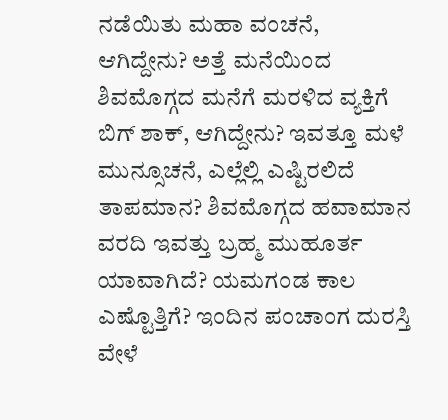ನಡೆಯಿತು ಮಹಾ ವಂಚನೆ, ಆಗಿದ್ದೇನು? ಅತ್ತೆ ಮನೆಯಿಂದ ಶಿವಮೊಗ್ಗದ ಮನೆಗೆ ಮರಳಿದ ವ್ಯಕ್ತಿಗೆ ಬಿಗ್ ಶಾಕ್, ಆಗಿದ್ದೇನು? ಇವತ್ತೂ ಮಳೆ ಮುನ್ಸೂಚನೆ, ಎಲ್ಲೆಲ್ಲಿ ಎಷ್ಟಿರಲಿದೆ ತಾಪಮಾನ? ಶಿವಮೊಗ್ಗದ ಹವಾಮಾನ ವರದಿ ಇವತ್ತು ಬ್ರಹ್ಮ ಮುಹೂರ್ತ ಯಾವಾಗಿದೆ? ಯಮಗಂಡ ಕಾಲ ಎಷ್ಟೊತ್ತಿಗೆ? ಇಂದಿನ ಪಂಚಾಂಗ ದುರಸ್ತಿ ವೇಳೆ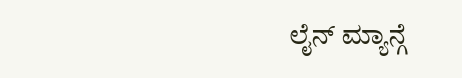ಲೈನ್ ಮ್ಯಾನ್ಗೆ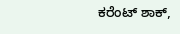ಕರೆಂಟ್ ಶಾಕ್,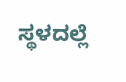ಸ್ಥಳದಲ್ಲೆ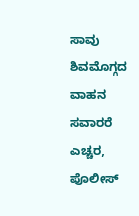ಸಾವು ಶಿವಮೊಗ್ಗದ ವಾಹನ ಸವಾರರೆ ಎಚ್ಚರ, ಪೊಲೀಸ್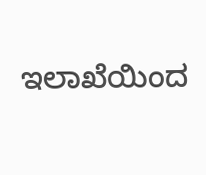ಇಲಾಖೆಯಿಂದ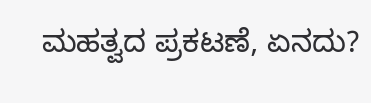ಮಹತ್ವದ ಪ್ರಕಟಣೆ, ಏನದು?